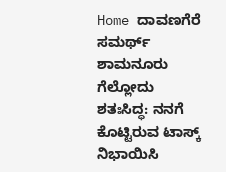Home ದಾವಣಗೆರೆ ಸಮರ್ಥ್ ಶಾಮನೂರು ಗೆಲ್ಲೋದು ಶತಃಸಿದ್ಧ: ನನಗೆ ಕೊಟ್ಟಿರುವ ಟಾಸ್ಕ್ ನಿಭಾಯಿಸಿ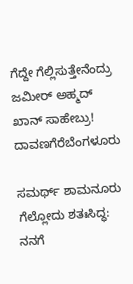ಗೆದ್ದೇ ಗೆಲ್ಲಿಸುತ್ತೇನೆಂದ್ರು ಜಮೀರ್ ಅಹ್ಮದ್ ಖಾನ್ ಸಾಹೇಬ್ರು!
ದಾವಣಗೆರೆಬೆಂಗಳೂರು

ಸಮರ್ಥ್ ಶಾಮನೂರು ಗೆಲ್ಲೋದು ಶತಃಸಿದ್ಧ: ನನಗೆ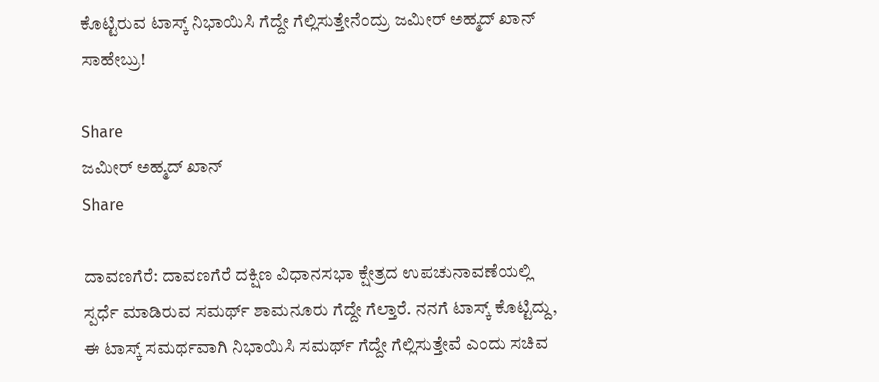ಕೊಟ್ಟಿರುವ ಟಾಸ್ಕ್ ನಿಭಾಯಿಸಿ ಗೆದ್ದೇ ಗೆಲ್ಲಿಸುತ್ತೇನೆಂದ್ರು ಜಮೀರ್ ಅಹ್ಮದ್ ಖಾನ್ ಸಾಹೇಬ್ರು!

Share
ಜಮೀರ್ ಅಹ್ಮದ್ ಖಾನ್
Share

ದಾವಣಗೆರೆ: ದಾವಣಗೆರೆ ದಕ್ಷಿಣ ವಿಧಾನಸಭಾ ಕ್ಷೇತ್ರದ ಉಪಚುನಾವಣೆಯಲ್ಲಿ ಸ್ಪರ್ಧೆ ಮಾಡಿರುವ ಸಮರ್ಥ್ ಶಾಮನೂರು ಗೆದ್ದೇ ಗೆಲ್ತಾರೆ. ನನಗೆ ಟಾಸ್ಕ್ ಕೊಟ್ಟಿದ್ದು, ಈ ಟಾಸ್ಕ್ ಸಮರ್ಥವಾಗಿ ನಿಭಾಯಿಸಿ ಸಮರ್ಥ್ ಗೆದ್ದೇ ಗೆಲ್ಲಿಸುತ್ತೇವೆ ಎಂದು ಸಚಿವ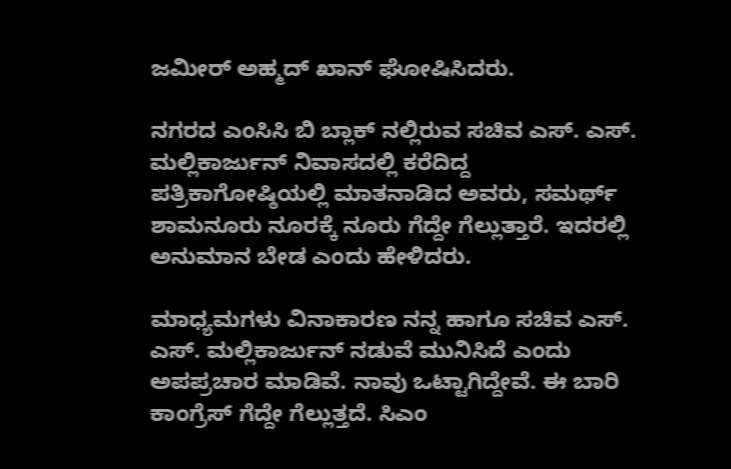ಜಮೀರ್ ಅಹ್ಮದ್ ಖಾನ್ ಘೋಷಿಸಿದರು.

ನಗರದ ಎಂಸಿಸಿ ಬಿ ಬ್ಲಾಕ್ ನಲ್ಲಿರುವ ಸಚಿವ ಎಸ್. ಎಸ್. ಮಲ್ಲಿಕಾರ್ಜುನ್ ನಿವಾಸದಲ್ಲಿ ಕರೆದಿದ್ದ ಪತ್ರಿಕಾಗೋಷ್ಠಿಯಲ್ಲಿ ಮಾತನಾಡಿದ ಅವರು, ಸಮರ್ಥ್ ಶಾಮನೂರು ನೂರಕ್ಕೆ ನೂರು ಗೆದ್ದೇ ಗೆಲ್ಲುತ್ತಾರೆ. ಇದರಲ್ಲಿ ಅನುಮಾನ ಬೇಡ ಎಂದು ಹೇಳಿದರು.

ಮಾಧ್ಯಮಗಳು ವಿನಾಕಾರಣ ನನ್ನ ಹಾಗೂ ಸಚಿವ ಎಸ್. ಎಸ್. ಮಲ್ಲಿಕಾರ್ಜುನ್ ನಡುವೆ ಮುನಿಸಿದೆ ಎಂದು ಅಪಪ್ರಚಾರ ಮಾಡಿವೆ. ನಾವು ಒಟ್ಟಾಗಿದ್ದೇವೆ. ಈ ಬಾರಿ ಕಾಂಗ್ರೆಸ್ ಗೆದ್ದೇ ಗೆಲ್ಲುತ್ತದೆ. ಸಿಎಂ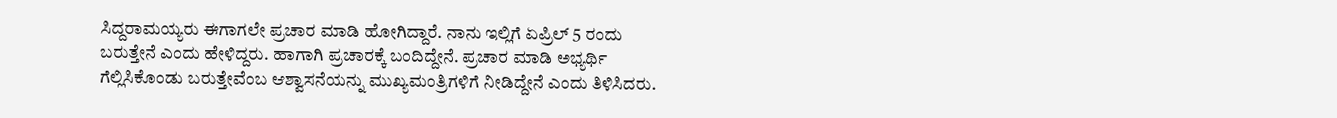ಸಿದ್ದರಾಮಯ್ಯರು ಈಗಾಗಲೇ ಪ್ರಚಾರ ಮಾಡಿ ಹೋಗಿದ್ದಾರೆ. ನಾನು ಇಲ್ಲಿಗೆ ಏಪ್ರಿಲ್ 5 ರಂದು ಬರುತ್ತೇನೆ ಎಂದು ಹೇಳಿದ್ದರು. ಹಾಗಾಗಿ ಪ್ರಚಾರಕ್ಕೆ ಬಂದಿದ್ದೇನೆ. ಪ್ರಚಾರ ಮಾಡಿ ಅಭ್ಯರ್ಥಿ ಗೆಲ್ಲಿಸಿಕೊಂಡು ಬರುತ್ತೇವೆಂಬ ಆಶ್ವಾಸನೆಯನ್ನು ಮುಖ್ಯಮಂತ್ರಿಗಳಿಗೆ ನೀಡಿದ್ದೇನೆ ಎಂದು ತಿಳಿಸಿದರು.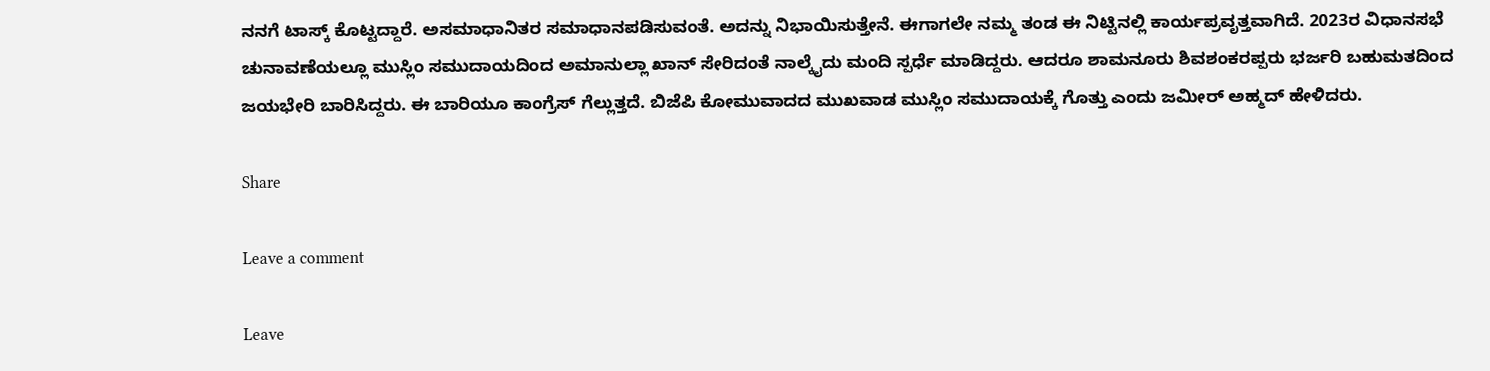ನನಗೆ ಟಾಸ್ಕ್ ಕೊಟ್ಟದ್ದಾರೆ. ಅಸಮಾಧಾನಿತರ ಸಮಾಧಾನಪಡಿಸುವಂತೆ. ಅದನ್ನು ನಿಭಾಯಿಸುತ್ತೇನೆ. ಈಗಾಗಲೇ ನಮ್ಮ ತಂಡ ಈ ನಿಟ್ಟಿನಲ್ಲಿ ಕಾರ್ಯಪ್ರವೃತ್ತವಾಗಿದೆ. 2023ರ ವಿಧಾನಸಭೆ ಚುನಾವಣೆಯಲ್ಲೂ ಮುಸ್ಲಿಂ ಸಮುದಾಯದಿಂದ ಅಮಾನುಲ್ಲಾ ಖಾನ್ ಸೇರಿದಂತೆ ನಾಲ್ಕೈದು ಮಂದಿ ಸ್ಪರ್ಧೆ ಮಾಡಿದ್ದರು. ಆದರೂ ಶಾಮನೂರು ಶಿವಶಂಕರಪ್ಪರು ಭರ್ಜರಿ ಬಹುಮತದಿಂದ ಜಯಭೇರಿ ಬಾರಿಸಿದ್ದರು. ಈ ಬಾರಿಯೂ ಕಾಂಗ್ರೆಸ್ ಗೆಲ್ಲುತ್ತದೆ. ಬಿಜೆಪಿ ಕೋಮುವಾದದ ಮುಖವಾಡ ಮುಸ್ಲಿಂ ಸಮುದಾಯಕ್ಕೆ ಗೊತ್ತು ಎಂದು ಜಮೀರ್ ಅಹ್ಮದ್ ಹೇಳಿದರು.

Share

Leave a comment

Leave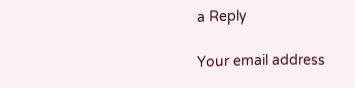a Reply

Your email address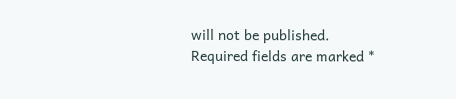will not be published. Required fields are marked *